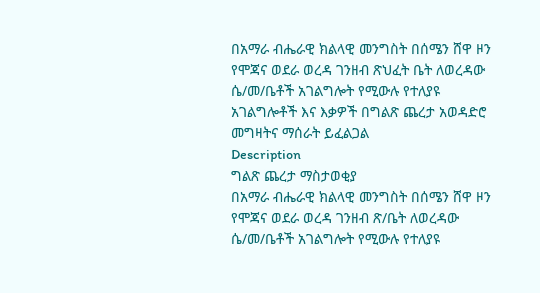በአማራ ብሔራዊ ክልላዊ መንግስት በሰሜን ሸዋ ዞን የሞጃና ወደራ ወረዳ ገንዘብ ጽህፈት ቤት ለወረዳው ሴ/መ/ቤቶች አገልግሎት የሚውሉ የተለያዩ አገልግሎቶች እና እቃዎች በግልጽ ጨረታ አወዳድሮ መግዛትና ማሰራት ይፈልጋል
Description
ግልጽ ጨረታ ማስታወቂያ
በአማራ ብሔራዊ ክልላዊ መንግስት በሰሜን ሸዋ ዞን የሞጃና ወደራ ወረዳ ገንዘብ ጽ/ቤት ለወረዳው ሴ/መ/ቤቶች አገልግሎት የሚውሉ የተለያዩ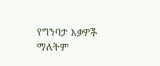የግንባታ እቃዎች ማለትም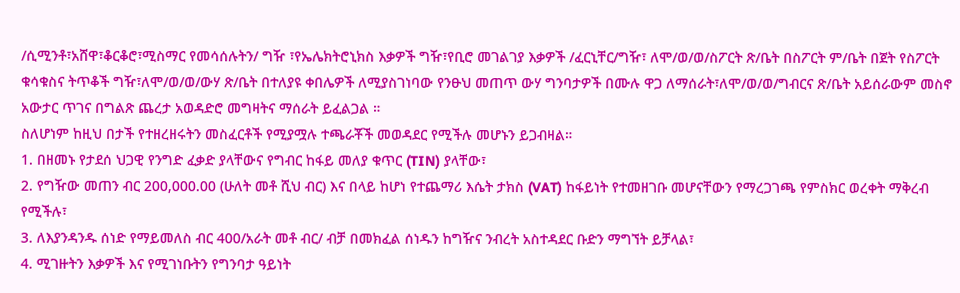/ሲሚንቶ፣አሸዋ፣ቆርቆሮ፣ሚስማር የመሳሰሉትን/ ግዥ ፣የኤሌክትሮኒክስ እቃዎች ግዥ፣የቢሮ መገልገያ እቃዎች /ፈርኒቸር/ግዥ፣ ለሞ/ወ/ወ/ስፖርት ጽ/ቤት በስፖርት ም/ቤት በጀት የስፖርት ቁሳቁስና ትጥቆች ግዥ፣ለሞ/ወ/ወ/ውሃ ጽ/ቤት በተለያዩ ቀበሌዎች ለሚያስገነባው የንፁህ መጠጥ ውሃ ግንባታዎች በሙሉ ዋጋ ለማሰራት፣ለሞ/ወ/ወ/ግብርና ጽ/ቤት አይሰራውም መስኖ አውታር ጥገና በግልጽ ጨረታ አወዳድሮ መግዛትና ማሰራት ይፈልጋል ።
ስለሆነም ከዚህ በታች የተዘረዘሩትን መስፈርቶች የሚያሟሉ ተጫራቾች መወዳደር የሚችሉ መሆኑን ይጋብዛል።
1. በዘመኑ የታደሰ ህጋዊ የንግድ ፈቃድ ያላቸውና የግብር ከፋይ መለያ ቁጥር (TIN) ያላቸው፣
2. የግዥው መጠን ብር 200,000.00 (ሁለት መቶ ሺህ ብር) እና በላይ ከሆነ የተጨማሪ እሴት ታክስ (VAT) ከፋይነት የተመዘገቡ መሆናቸውን የማረጋገጫ የምስክር ወረቀት ማቅረብ የሚችሉ፣
3. ለእያንዳንዱ ሰነድ የማይመለስ ብር 400/አራት መቶ ብር/ ብቻ በመክፈል ሰነዱን ከግዥና ንብረት አስተዳደር ቡድን ማግኘት ይቻላል፣
4. ሚገዙትን እቃዎች እና የሚገነቡትን የግንባታ ዓይነት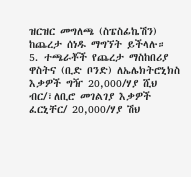ዝርዝር መግለጫ (ስፔስፊኬሽን) ከጨረታ ሰነዱ ማግኘት ይችላሉ።
5. ተጫራቾች የጨረታ ማስከበሪያ ዋስትና (ቢድ ቦንድ) ለኤሌክትሮኒክስ እቃዎች ግዥ 20,000/ሃያ ሺህ ብር/፣ለቢሮ መገልገያ እቃዎች ፈርኒቸር/ 20,000/ሃያ ሽህ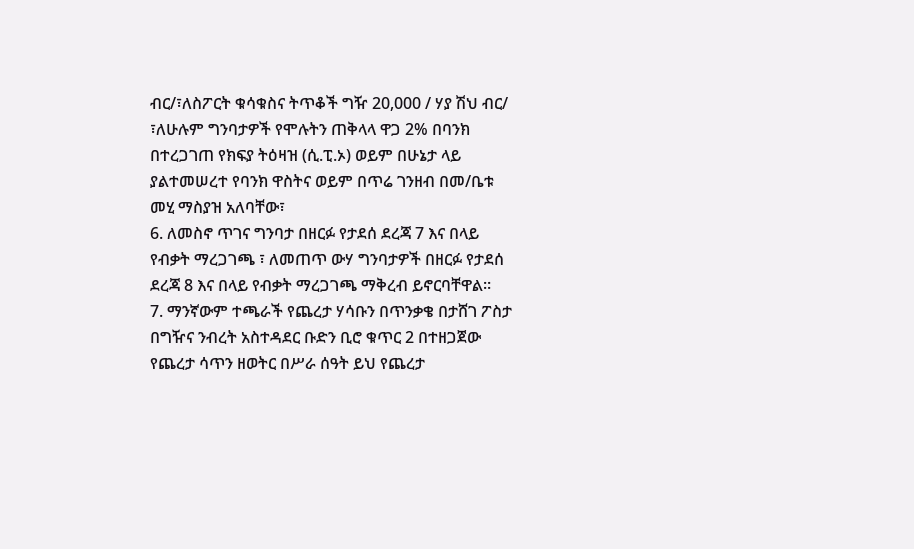ብር/፣ለስፖርት ቁሳቁስና ትጥቆች ግዥ 20,000 / ሃያ ሽህ ብር/ ፣ለሁሉም ግንባታዎች የሞሉትን ጠቅላላ ዋጋ 2% በባንክ በተረጋገጠ የክፍያ ትዕዛዝ (ሲ.ፒ.ኦ) ወይም በሁኔታ ላይ ያልተመሠረተ የባንክ ዋስትና ወይም በጥሬ ገንዘብ በመ/ቤቱ መሂ ማስያዝ አለባቸው፣
6. ለመስኖ ጥገና ግንባታ በዘርፉ የታደሰ ደረጃ 7 እና በላይ የብቃት ማረጋገጫ ፣ ለመጠጥ ውሃ ግንባታዎች በዘርፉ የታደሰ ደረጃ 8 እና በላይ የብቃት ማረጋገጫ ማቅረብ ይኖርባቸዋል።
7. ማንኛውም ተጫራች የጨረታ ሃሳቡን በጥንቃቄ በታሸገ ፖስታ በግዥና ንብረት አስተዳደር ቡድን ቢሮ ቁጥር 2 በተዘጋጀው የጨረታ ሳጥን ዘወትር በሥራ ሰዓት ይህ የጨረታ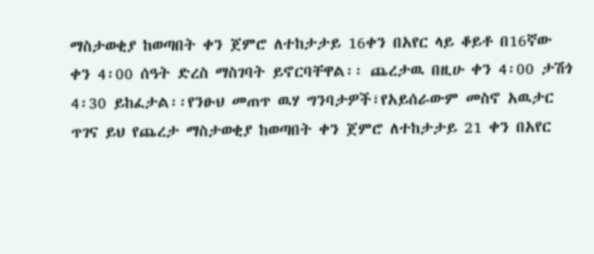ማስታወቂያ ከወጣበት ቀን ጀምሮ ለተከታታይ 16ቀን በአየር ላይ ቆይቶ በ16ኛው ቀን 4፡00 ሰዓት ድረስ ማስገባት ይኖርባቸዋል፡፡ ጨረታዉ በዚሁ ቀን 4፡00 ታሽጎ 4፡30 ይከፈታል፡፡የንፁህ መጠጥ ዉሃ ግንባታዎች፣የአይሰራውም መስኖ አዉታር ጥገና ይህ የጨረታ ማስታወቂያ ከወጣበት ቀን ጀምሮ ለተከታታይ 21 ቀን በአየር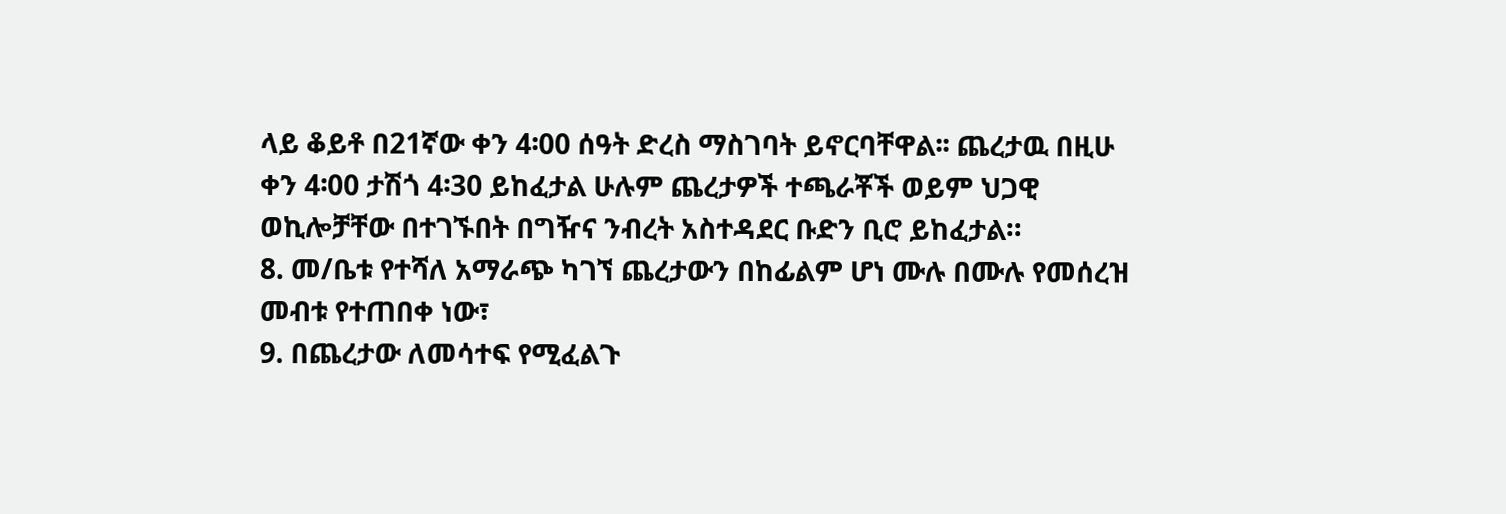ላይ ቆይቶ በ21ኛው ቀን 4፡00 ሰዓት ድረስ ማስገባት ይኖርባቸዋል፡፡ ጨረታዉ በዚሁ ቀን 4፡00 ታሽጎ 4፡30 ይከፈታል ሁሉም ጨረታዎች ተጫራቾች ወይም ህጋዊ ወኪሎቻቸው በተገኙበት በግዥና ንብረት አስተዳደር ቡድን ቢሮ ይከፈታል።
8. መ/ቤቱ የተሻለ አማራጭ ካገኘ ጨረታውን በከፊልም ሆነ ሙሉ በሙሉ የመሰረዝ መብቱ የተጠበቀ ነው፣
9. በጨረታው ለመሳተፍ የሚፈልጉ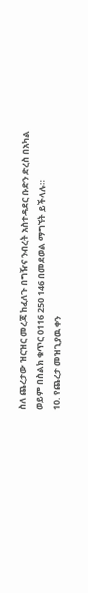ስለ ጨረታው ዝርዝር መረጃ ከፈለጉ በግዥና ንብረት አስተዳደር ቡድን ድረስ በአካል ወይም በስልክ ቁጥር 0116 250 146 በመደወል ማግኘት ይችላሉ።
10. የጨረታ መዝጊያዉ ቀን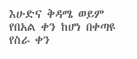እሁድና ቅዳሜ ወይም የበአል ቀን ከሆነ በቀጣዩ የስራ ቀን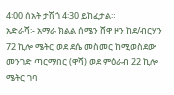4፡00 ሰአት ታሽጎ 4፡30 ይከፈታል።
አድራሻ፡- አማራ ክልል ሰሜን ሸዋ ዞን ከደ/ብርሃን 72 ኪሎ ሜትር ወደ ደሴ መስመር ከሚወስደው መንገድ ጣርማበር (ዋሻ) ወደ ምዕራብ 22 ኪሎ ሜትር ገባ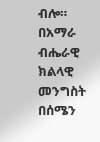ብሎ።
በአማራ ብሔራዊ ክልላዊ መንግስት በሰሜን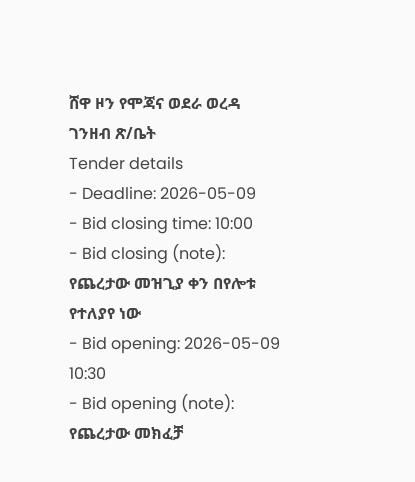ሸዋ ዞን የሞጃና ወደራ ወረዳ ገንዘብ ጽ/ቤት
Tender details
- Deadline: 2026-05-09
- Bid closing time: 10:00
- Bid closing (note): የጨረታው መዝጊያ ቀን በየሎቱ የተለያየ ነው
- Bid opening: 2026-05-09 10:30
- Bid opening (note): የጨረታው መክፈቻ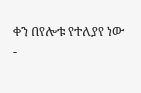ቀን በየሎቱ የተለያየ ነው
-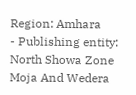Region: Amhara
- Publishing entity: North Showa Zone Moja And Wedera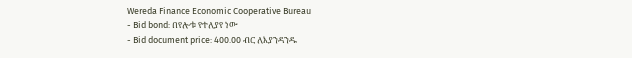Wereda Finance Economic Cooperative Bureau
- Bid bond: በየሎቱ የተለያየ ነው
- Bid document price: 400.00 ብር ለእያንዳንዱ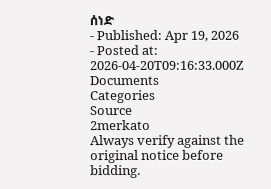ሰነድ
- Published: Apr 19, 2026
- Posted at: 2026-04-20T09:16:33.000Z
Documents
Categories
Source
2merkato
Always verify against the original notice before bidding.